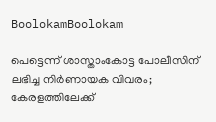BoolokamBoolokam

പെട്ടെന്ന് ശാസ്താംകോട്ട പോലീസിന് ലഭിച്ച നിർണായക വിവരം; കേരളത്തിലേക്ക്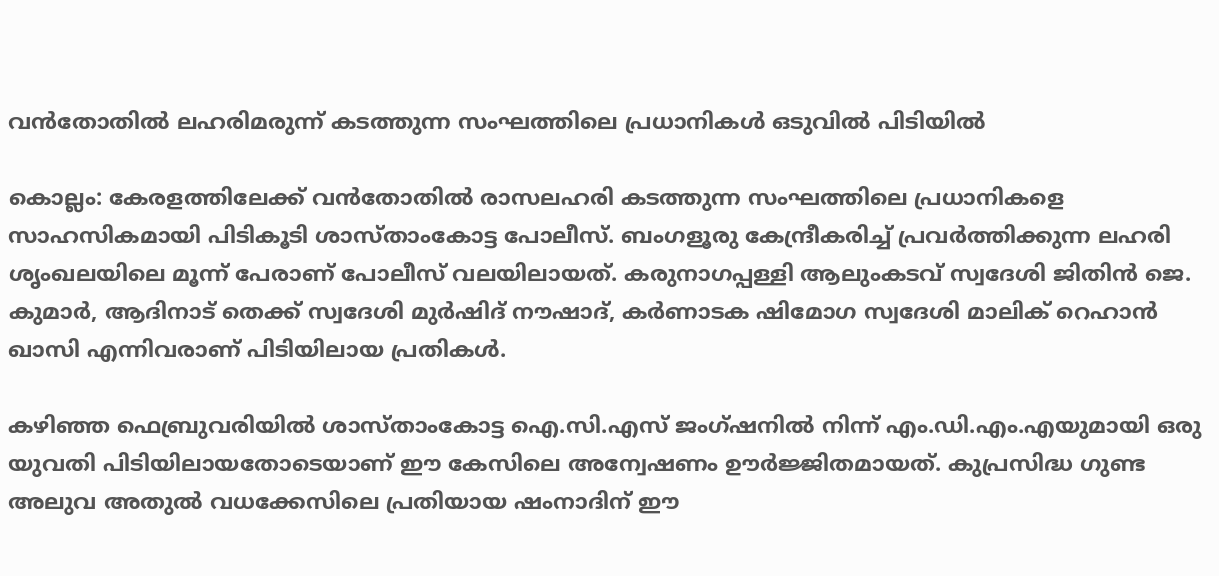വൻതോതിൽ ലഹരിമരുന്ന് കടത്തുന്ന സംഘത്തിലെ പ്രധാനികൾ ഒടുവിൽ പിടിയിൽ

കൊല്ലം: കേരളത്തിലേക്ക് വൻതോതിൽ രാസലഹരി കടത്തുന്ന സംഘത്തിലെ പ്രധാനികളെ സാഹസികമായി പിടികൂടി ശാസ്താംകോട്ട പോലീസ്. ബംഗളൂരു കേന്ദ്രീകരിച്ച് പ്രവർത്തിക്കുന്ന ലഹരി ശൃംഖലയിലെ മൂന്ന് പേരാണ് പോലീസ് വലയിലായത്. കരുനാഗപ്പള്ളി ആലുംകടവ് സ്വദേശി ജിതിൻ ജെ. കുമാർ, ആദിനാട് തെക്ക് സ്വദേശി മുർഷിദ് നൗഷാദ്, കർണാടക ഷിമോഗ സ്വദേശി മാലിക് റെഹാൻ ഖാസി എന്നിവരാണ് പിടിയിലായ പ്രതികൾ.

കഴിഞ്ഞ ഫെബ്രുവരിയിൽ ശാസ്താംകോട്ട ഐ.സി.എസ് ജംഗ്ഷനിൽ നിന്ന് എം.ഡി.എം.എയുമായി ഒരു യുവതി പിടിയിലായതോടെയാണ് ഈ കേസിലെ അന്വേഷണം ഊർജ്ജിതമായത്. കുപ്രസിദ്ധ ഗുണ്ട അലുവ അതുൽ വധക്കേസിലെ പ്രതിയായ ഷംനാദിന് ഈ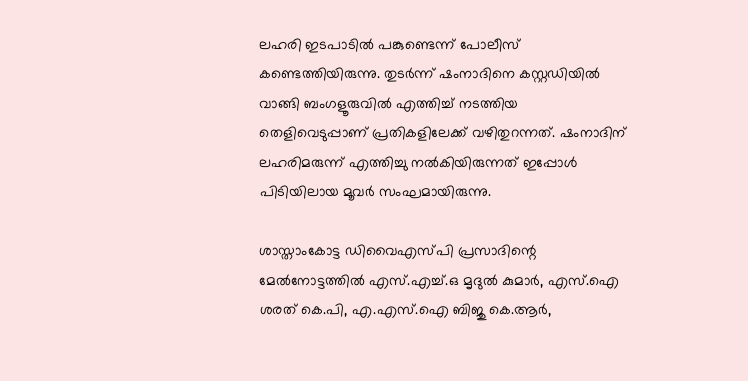ലഹരി ഇടപാടിൽ പങ്കുണ്ടെന്ന് പോലീസ് കണ്ടെത്തിയിരുന്നു. തുടർന്ന് ഷംനാദിനെ കസ്റ്റഡിയിൽ വാങ്ങി ബംഗളൂരുവിൽ എത്തിച്ച് നടത്തിയ തെളിവെടുപ്പാണ് പ്രതികളിലേക്ക് വഴിതുറന്നത്. ഷംനാദിന് ലഹരിമരുന്ന് എത്തിച്ചു നൽകിയിരുന്നത് ഇപ്പോൾ പിടിയിലായ മൂവർ സംഘമായിരുന്നു.

ശാസ്താംകോട്ട ഡിവൈഎസ്പി പ്രസാദിന്റെ മേൽനോട്ടത്തിൽ എസ്.എച്ച്.ഒ മൃദുൽ കുമാർ, എസ്.ഐ ശരത് കെ.പി, എ.എസ്.ഐ ബിജു കെ.ആർ,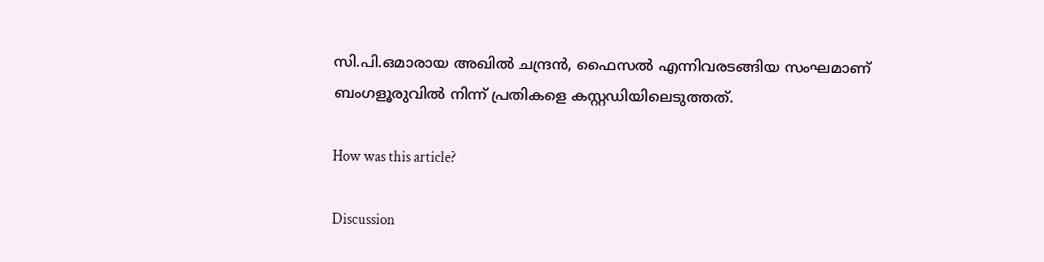സി.പി.ഒമാരായ അഖിൽ ചന്ദ്രൻ, ഫൈസൽ എന്നിവരടങ്ങിയ സംഘമാണ് ബംഗളൂരുവിൽ നിന്ന് പ്രതികളെ കസ്റ്റഡിയിലെടുത്തത്.

How was this article?

Discussion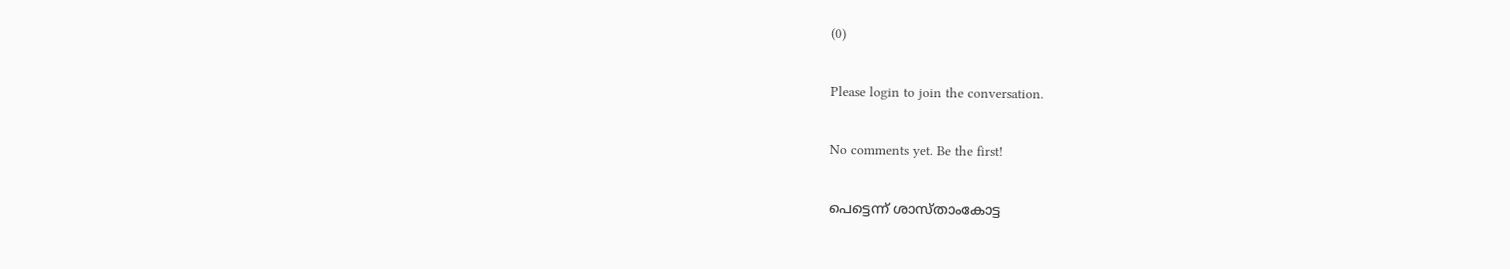(0)

Please login to join the conversation.

No comments yet. Be the first!

പെട്ടെന്ന് ശാസ്താംകോട്ട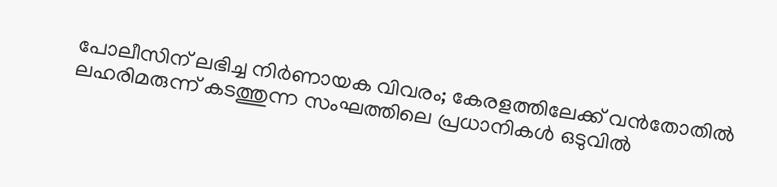പോലീസിന് ലഭിച്ച നിർണായക വിവരം; കേരളത്തിലേക്ക് വൻതോതിൽ ലഹരിമരുന്ന് കടത്തുന്ന സംഘത്തിലെ പ്രധാനികൾ ഒടുവിൽ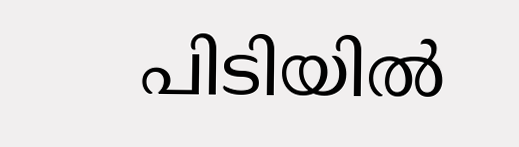പിടിയിൽ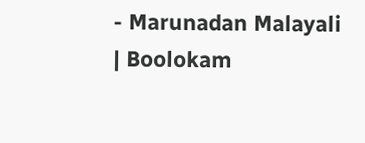- Marunadan Malayali | Boolokam